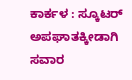ಕಾರ್ಕಳ : ಸ್ಕೂಟರ್ ಅಪಘಾತಕ್ಕೀಡಾಗಿ ಸವಾರ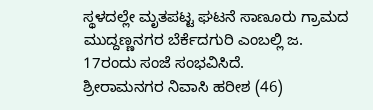ಸ್ಥಳದಲ್ಲೇ ಮೃತಪಟ್ಟ ಘಟನೆ ಸಾಣೂರು ಗ್ರಾಮದ ಮುದ್ದಣ್ಣನಗರ ಬೆರ್ಕೆದಗುರಿ ಎಂಬಲ್ಲಿ ಜ. 17ರಂದು ಸಂಜೆ ಸಂಭವಿಸಿದೆ.
ಶ್ರೀರಾಮನಗರ ನಿವಾಸಿ ಹರೀಶ (46)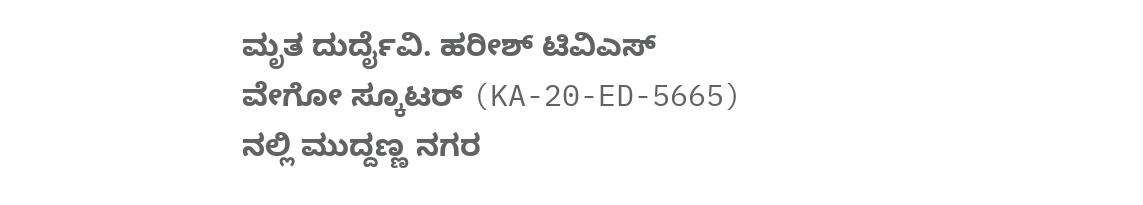ಮೃತ ದುರ್ದೈವಿ. ಹರೀಶ್ ಟಿವಿಎಸ್ ವೇಗೋ ಸ್ಕೂಟರ್ (KA-20-ED-5665) ನಲ್ಲಿ ಮುದ್ದಣ್ಣ ನಗರ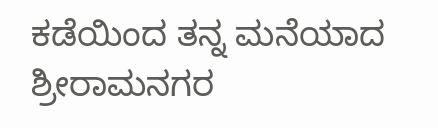ಕಡೆಯಿಂದ ತನ್ನ ಮನೆಯಾದ ಶ್ರೀರಾಮನಗರ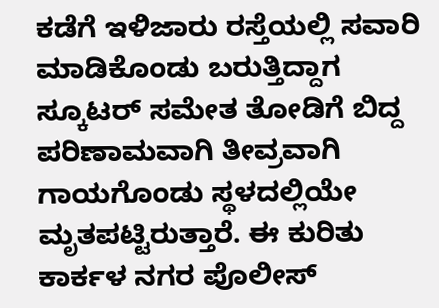ಕಡೆಗೆ ಇಳಿಜಾರು ರಸ್ತೆಯಲ್ಲಿ ಸವಾರಿ ಮಾಡಿಕೊಂಡು ಬರುತ್ತಿದ್ದಾಗ ಸ್ಕೂಟರ್ ಸಮೇತ ತೋಡಿಗೆ ಬಿದ್ದ ಪರಿಣಾಮವಾಗಿ ತೀವ್ರವಾಗಿ ಗಾಯಗೊಂಡು ಸ್ಥಳದಲ್ಲಿಯೇ ಮೃತಪಟ್ಟಿರುತ್ತಾರೆ. ಈ ಕುರಿತು ಕಾರ್ಕಳ ನಗರ ಪೊಲೀಸ್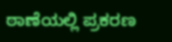ಠಾಣೆಯಲ್ಲಿ ಪ್ರಕರಣ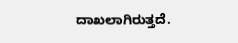ದಾಖಲಾಗಿರುತ್ತದೆ.